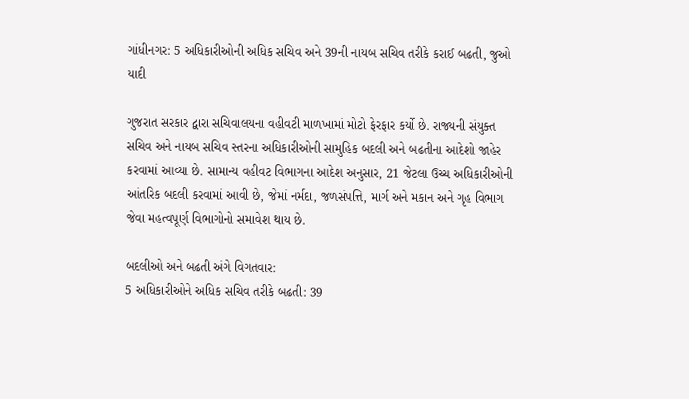ગાંધીનગર: 5 અધિકારીઓની અધિક સચિવ અને 39ની નાયબ સચિવ તરીકે કરાઈ બઢતી, જુઓ યાદી

ગુજરાત સરકાર દ્વારા સચિવાલયના વહીવટી માળખામાં મોટો ફેરફાર કર્યો છે. રાજ્યની સંયુક્ત સચિવ અને નાયબ સચિવ સ્તરના અધિકારીઓની સામુહિક બદલી અને બઢતીના આદેશો જાહેર કરવામાં આવ્યા છે. સામાન્ય વહીવટ વિભાગના આદેશ અનુસાર, 21 જેટલા ઉચ્ચ અધિકારીઓની આંતરિક બદલી કરવામાં આવી છે, જેમાં નર્મદા, જળસંપત્તિ, માર્ગ અને મકાન અને ગૃહ વિભાગ જેવા મહત્વપૂર્ણ વિભાગોનો સમાવેશ થાય છે.

બદલીઓ અને બઢતી અંગે વિગતવાર:
5 અધિકારીઓને અધિક સચિવ તરીકે બઢતી: 39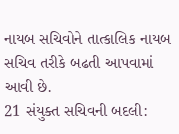નાયબ સચિવોને તાત્કાલિક નાયબ સચિવ તરીકે બઢતી આપવામાં આવી છે.
21 સંયુક્ત સચિવની બદલી: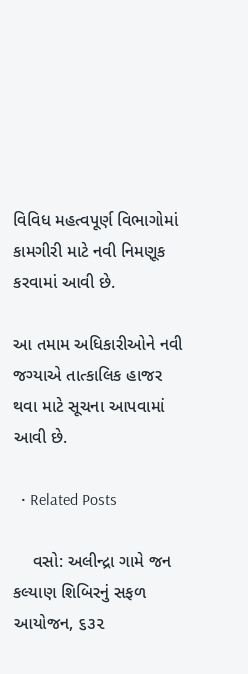વિવિધ મહત્વપૂર્ણ વિભાગોમાં કામગીરી માટે નવી નિમણૂક કરવામાં આવી છે.

આ તમામ અધિકારીઓને નવી જગ્યાએ તાત્કાલિક હાજર થવા માટે સૂચના આપવામાં આવી છે.

  • Related Posts

    વસો: અલીન્દ્રા ગામે જન કલ્યાણ શિબિરનું સફળ આયોજન, ૬૩૨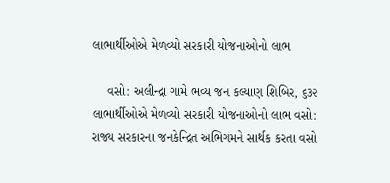લાભાર્થીઓએ મેળવ્યો સરકારી યોજનાઓનો લાભ

    વસો: અલીન્દ્રા ગામે ભવ્ય જન કલ્યાણ શિબિર, ૬૩૨ લાભાર્થીઓએ મેળવ્યો સરકારી યોજનાઓનો લાભ વસો: રાજ્ય સરકારના જનકેન્દ્રિત અભિગમને સાર્થક કરતા વસો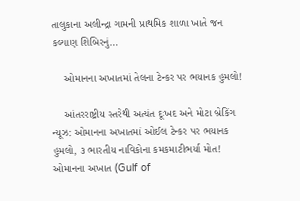તાલુકાના અલીન્દ્રા ગામની પ્રાથમિક શાળા ખાતે જન કલ્યાણ શિબિરનું…

    ઓમાનના અખાતમાં તેલના ટેન્કર પર ભયાનક હુમલો!

    આંતરરાષ્ટ્રીય સ્તરેથી અત્યંત દૂઃખદ અને મોટા બ્રેકિંગ ન્યૂઝ: ઓમાનના અખાતમાં ઓઈલ ટેન્કર પર ભયાનક હુમલો, ૩ ભારતીય નાવિકોના કમકમાટીભર્યા મોત! ઓમાનના અખાત (Gulf of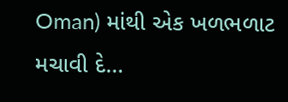Oman) માંથી એક ખળભળાટ મચાવી દે…